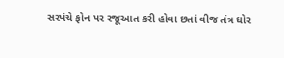સરપંચે ફોન પર રજૂઆત કરી હોવા છતાં વીજ તંત્ર ઘોર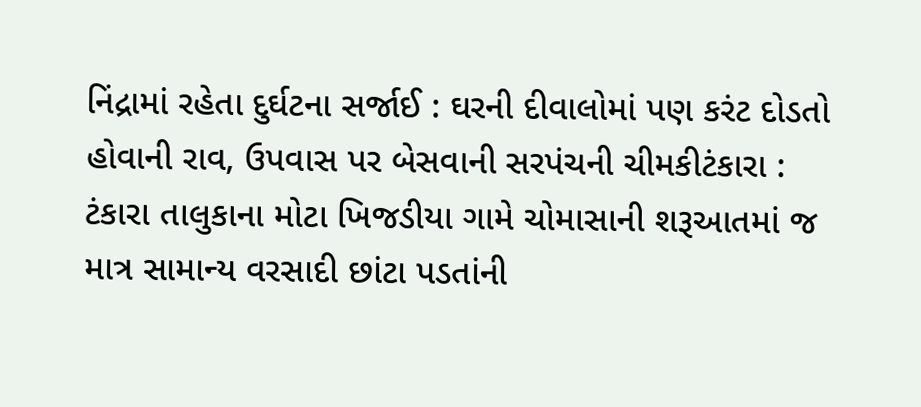નિંદ્રામાં રહેતા દુર્ઘટના સર્જાઈ : ઘરની દીવાલોમાં પણ કરંટ દોડતો હોવાની રાવ, ઉપવાસ પર બેસવાની સરપંચની ચીમકીટંકારા : ટંકારા તાલુકાના મોટા ખિજડીયા ગામે ચોમાસાની શરૂઆતમાં જ માત્ર સામાન્ય વરસાદી છાંટા પડતાંની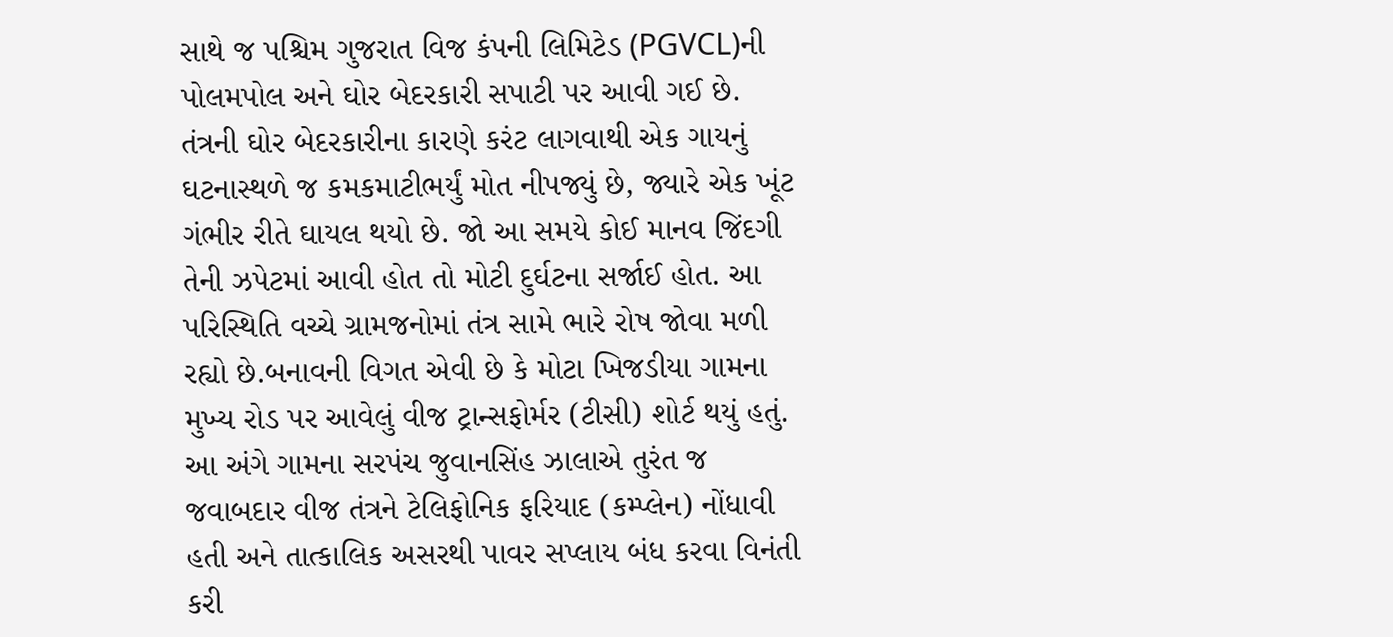સાથે જ પશ્ચિમ ગુજરાત વિજ કંપની લિમિટેડ (PGVCL)ની પોલમપોલ અને ઘોર બેદરકારી સપાટી પર આવી ગઈ છે. તંત્રની ઘોર બેદરકારીના કારણે કરંટ લાગવાથી એક ગાયનું ઘટનાસ્થળે જ કમકમાટીભર્યું મોત નીપજ્યું છે, જ્યારે એક ખૂંટ ગંભીર રીતે ઘાયલ થયો છે. જો આ સમયે કોઈ માનવ જિંદગી તેની ઝપેટમાં આવી હોત તો મોટી દુર્ઘટના સર્જાઈ હોત. આ પરિસ્થિતિ વચ્ચે ગ્રામજનોમાં તંત્ર સામે ભારે રોષ જોવા મળી રહ્યો છે.બનાવની વિગત એવી છે કે મોટા ખિજડીયા ગામના મુખ્ય રોડ પર આવેલું વીજ ટ્રાન્સફોર્મર (ટીસી) શોર્ટ થયું હતું. આ અંગે ગામના સરપંચ જુવાનસિંહ ઝાલાએ તુરંત જ જવાબદાર વીજ તંત્રને ટેલિફોનિક ફરિયાદ (કમ્પ્લેન) નોંધાવી હતી અને તાત્કાલિક અસરથી પાવર સપ્લાય બંધ કરવા વિનંતી કરી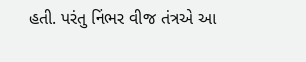હતી. પરંતુ નિંભર વીજ તંત્રએ આ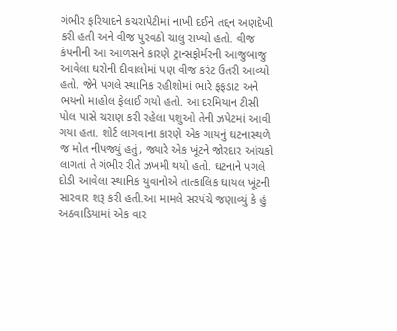ગંભીર ફરિયાદને કચરાપેટીમાં નાખી દઈને તદ્દન અણદેખી કરી હતી અને વીજ પુરવઠો ચાલુ રાખ્યો હતો. વીજ કંપનીની આ આળસને કારણે ટ્રાન્સફોર્મરની આજુબાજુ આવેલા ઘરોની દીવાલોમાં પણ વીજ કરંટ ઉતરી આવ્યો હતો. જેને પગલે સ્થાનિક રહીશોમાં ભારે ફફડાટ અને ભયનો માહોલ ફેલાઈ ગયો હતો. આ દરમિયાન ટીસી પોલ પાસે ચરાણ કરી રહેલા પશુઓ તેની ઝપેટમાં આવી ગયા હતા. શોર્ટ લાગવાના કારણે એક ગાયનું ઘટનાસ્થળે જ મોત નીપજ્યું હતું, જ્યારે એક ખૂંટને જોરદાર આંચકો લાગતાં તે ગંભીર રીતે ઝખમી થયો હતો. ઘટનાને પગલે દોડી આવેલા સ્થાનિક યુવાનોએ તાત્કાલિક ઘાયલ ખૂંટની સારવાર શરૂ કરી હતી.આ મામલે સરપંચે જણાવ્યું કે હું અઠવાડિયામાં એક વાર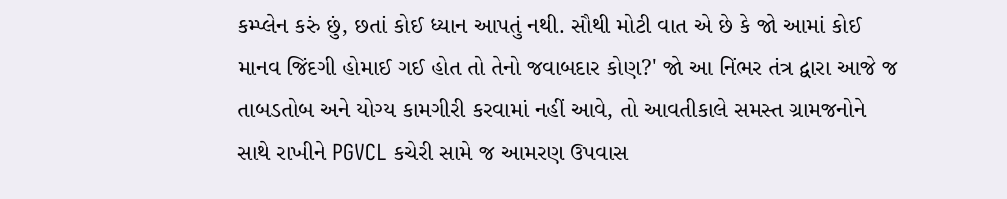કમ્પ્લેન કરું છું, છતાં કોઈ ધ્યાન આપતું નથી. સૌથી મોટી વાત એ છે કે જો આમાં કોઈ માનવ જિંદગી હોમાઈ ગઈ હોત તો તેનો જવાબદાર કોણ?' જો આ નિંભર તંત્ર દ્વારા આજે જ તાબડતોબ અને યોગ્ય કામગીરી કરવામાં નહીં આવે, તો આવતીકાલે સમસ્ત ગ્રામજનોને સાથે રાખીને PGVCL કચેરી સામે જ આમરણ ઉપવાસ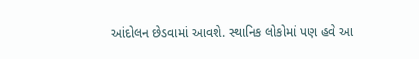આંદોલન છેડવામાં આવશે. સ્થાનિક લોકોમાં પણ હવે આ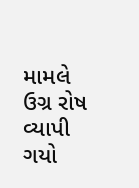મામલે ઉગ્ર રોષ વ્યાપી ગયો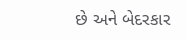છે અને બેદરકાર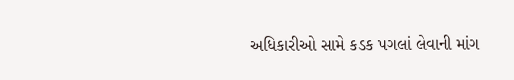અધિકારીઓ સામે કડક પગલાં લેવાની માંગ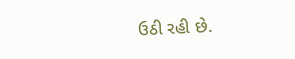ઉઠી રહી છે.